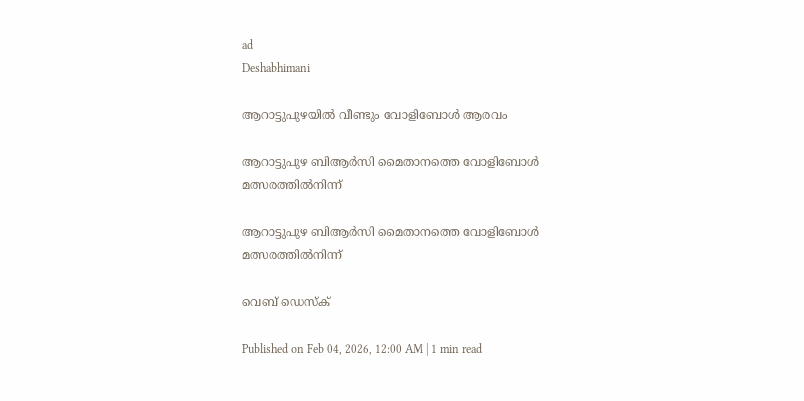ad
Deshabhimani

ആറാട്ടുപുഴയിൽ വീണ്ടും വോളിബോൾ ആരവം

ആറാട്ടുപുഴ ബിആർസി മൈതാനത്തെ വോളിബോൾ മത്സരത്തിൽനിന്ന്

ആറാട്ടുപുഴ ബിആർസി മൈതാനത്തെ വോളിബോൾ മത്സരത്തിൽനിന്ന്

വെബ് ഡെസ്ക്

Published on Feb 04, 2026, 12:00 AM | 1 min read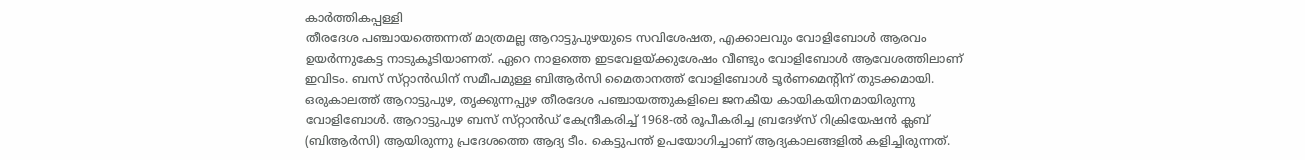കാർത്തികപ്പള്ളി
തീരദേശ പഞ്ചായത്തെന്നത്‌ മാത്രമല്ല ആറാട്ടുപുഴയുടെ സവിശേഷത, എക്കാലവും വോളിബോൾ ആരവം ഉയർന്നുകേട്ട നാടുകൂടിയാണത്‌. ഏറെ നാളത്തെ ഇടവേളയ്‌ക്കുശേഷം വീണ്ടും വോളിബോൾ ആവേശത്തിലാണ്‌ ഇവിടം. ബസ് സ്‌റ്റാൻഡിന്‌ സമീപമുള്ള ബിആർസി മൈതാനത്ത് വോളിബോൾ ടൂർണമെന്റിന് തുടക്കമായി. ഒരുകാലത്ത് ആറാട്ടുപുഴ, തൃക്കുന്നപ്പുഴ തീരദേശ പഞ്ചായത്തുകളിലെ ജനകീയ കായികയിനമായിരുന്നു വോളിബോൾ. ആറാട്ടുപുഴ ബസ് സ്‌റ്റാൻഡ് കേന്ദ്രീകരിച്ച് 1968-ൽ രൂപീകരിച്ച ബ്രദേഴ്‌സ് റിക്രിയേഷൻ ക്ലബ് (ബിആർസി) ആയിരുന്നു പ്രദേശത്തെ ആദ്യ ടീം. കെട്ടുപന്ത് ഉപയോഗിച്ചാണ് ആദ്യകാലങ്ങളിൽ കളിച്ചിരുന്നത്.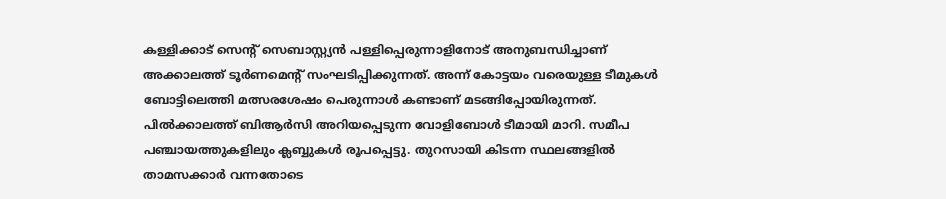കള്ളിക്കാട് സെന്റ്‌ സെബാസ്റ്റ്യൻ പള്ളിപ്പെരുന്നാളിനോട് അനുബന്ധിച്ചാണ് അക്കാലത്ത് ടൂർണമെന്റ് സംഘടിപ്പിക്കുന്നത്. അന്ന് കോട്ടയം വരെയുള്ള ടീമുകൾ ബോട്ടിലെത്തി മത്സരശേഷം പെരുന്നാൾ കണ്ടാണ് മടങ്ങിപ്പോയിരുന്നത്. പിൽക്കാലത്ത് ബിആർസി അറിയപ്പെടുന്ന വോളിബോൾ ടീമായി മാറി. സമീപ പഞ്ചായത്തുകളിലും ക്ലബ്ബുകൾ രൂപപ്പെട്ടു. തുറസായി കിടന്ന സ്ഥലങ്ങളിൽ താമസക്കാർ വന്നതോടെ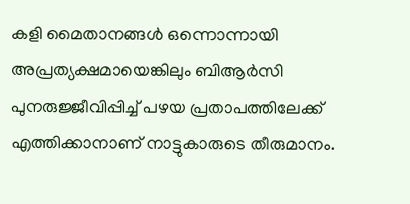കളി മൈതാനങ്ങൾ ഒന്നൊന്നായി അപ്രത്യക്ഷമായെങ്കിലും ബിആർസി പുനരുജ്ജീവിപ്പിച്ച് പഴയ പ്രതാപത്തിലേക്ക് എത്തിക്കാനാണ് നാട്ടുകാരുടെ തീരുമാനം.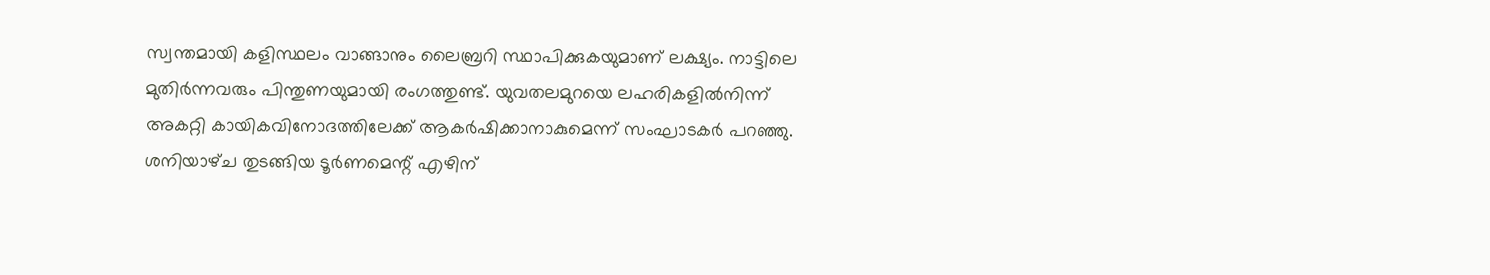സ്വന്തമായി കളിസ്ഥലം വാങ്ങാനും ലൈബ്രറി സ്ഥാപിക്കുകയുമാണ്‌ ലക്ഷ്യം. നാട്ടിലെ മുതിർന്നവരും പിന്തുണയുമായി രംഗത്തുണ്ട്. യുവതലമുറയെ ലഹരികളിൽനിന്ന് അകറ്റി കായികവിനോദത്തിലേക്ക് ആകർഷിക്കാനാകുമെന്ന്‌ സംഘാടകർ പറഞ്ഞു. ശനിയാഴ്‌ച തുടങ്ങിയ ടൂർണമെന്റ് എഴിന്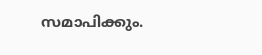സമാപിക്കും.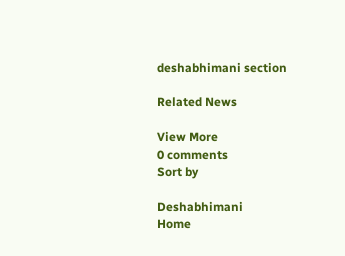deshabhimani section

Related News

View More
0 comments
Sort by

Deshabhimani
Home